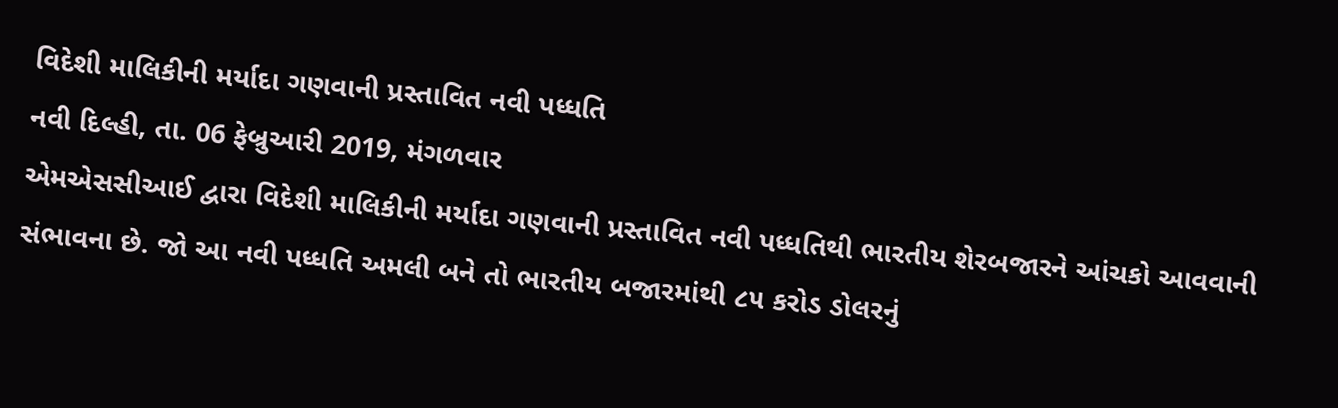વિદેશી માલિકીની મર્યાદા ગણવાની પ્રસ્તાવિત નવી પધ્ધતિ
નવી દિલ્હી, તા. 06 ફેબ્રુઆરી 2019, મંગળવાર
એમએસસીઆઈ દ્વારા વિદેશી માલિકીની મર્યાદા ગણવાની પ્રસ્તાવિત નવી પધ્ધતિથી ભારતીય શેરબજારને આંચકો આવવાની સંભાવના છે. જો આ નવી પધ્ધતિ અમલી બને તો ભારતીય બજારમાંથી ૮૫ કરોડ ડોલરનું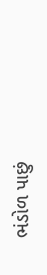ભંડોળ પાછું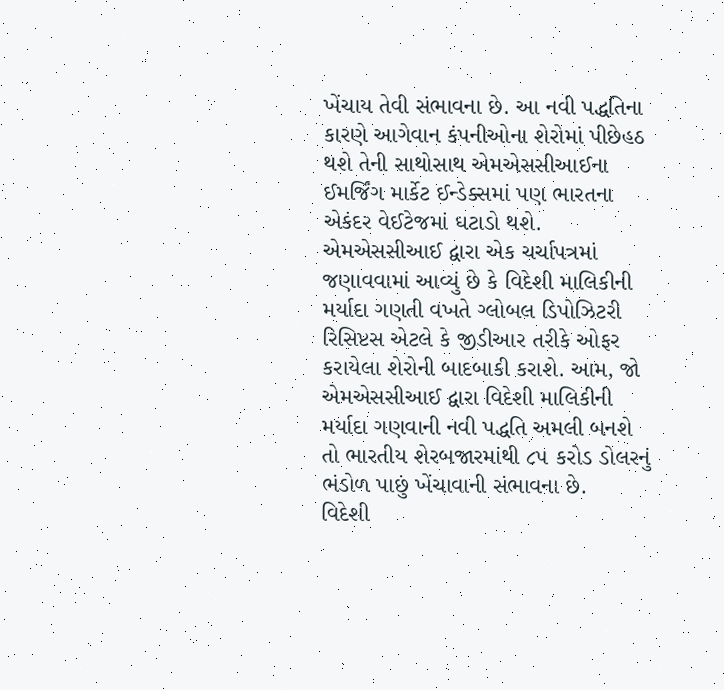ખેંચાય તેવી સંભાવના છે. આ નવી પદ્ધતિના કારણે આગેવાન કંપનીઓના શેરોમાં પીછેહઠ થશે તેની સાથોસાથ એમએસસીઆઈના ઈમર્જિંગ માર્કેટ ઈન્ડેક્સમાં પણ ભારતના એકંદર વેઈટેજમાં ઘટાડો થશે.
એમએસસીઆઈ દ્વારા એક ચર્ચાપત્રમાં જણાવવામાં આવ્યું છે કે વિદેશી માલિકીની મર્યાદા ગણતી વખતે ગ્લોબલ ડિપોઝિટરી રિસિપ્ટસ એટલે કે જીડીઆર તરીકે ઓફર કરાયેલા શેરોની બાદબાકી કરાશે. આમ, જો એમએસસીઆઈ દ્વારા વિદેશી માલિકીની મર્યાદા ગણવાની નવી પદ્ધતિ અમલી બનશે તો ભારતીય શેરબજારમાંથી ૮૫ કરોડ ડોલરનું ભંડોળ પાછું ખેંચાવાની સંભાવના છે.
વિદેશી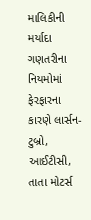માલિકીની મર્યાદા ગણતરીના નિયમોમાં ફેરફારના કારણે લાર્સન-ટુબ્રો, આઈટીસી, તાતા મોટર્સ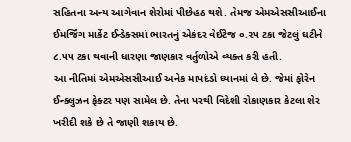સહિતના અન્ય આગેવાન શેરોમાં પીછેહઠ થશે. તેમજ એમએસસીઆઈના ઈમર્જિંગ માર્કેટ ઈન્ડેક્સમાં ભારતનું એકંદર વેઈટેજ ૦.૨૫ ટકા જેટલું ઘટીને ૮.૫૫ ટકા થવાની ધારણા જાણકાર વર્તુળોએ વ્યક્ત કરી હતી.
આ નીતિમાં એમએસસીઆઈ અનેક માપદંડો ધ્યાનમાં લે છે. જેમાં ફોરેન ઈન્ક્લુઝન ફેક્ટર પણ સામેલ છે. તેના પરથી વિદેશી રોકાણકાર કેટલા શેર ખરીદી શકે છે તે જાણી શકાય છે.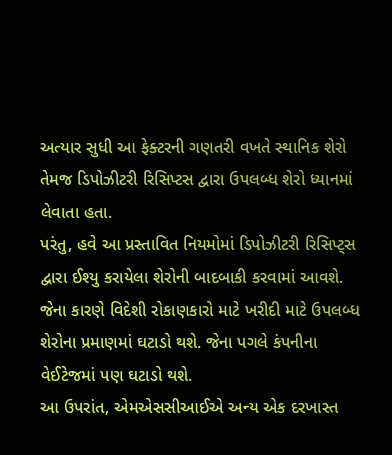અત્યાર સુધી આ ફેક્ટરની ગણતરી વખતે સ્થાનિક શેરો તેમજ ડિપોઝીટરી રિસિપ્ટસ દ્વારા ઉપલબ્ધ શેરો ધ્યાનમાં લેવાતા હતા.
પરંતુ, હવે આ પ્રસ્તાવિત નિયમોમાં ડિપોઝીટરી રિસિપ્ટ્સ દ્વારા ઈશ્યુ કરાયેલા શેરોની બાદબાકી કરવામાં આવશે. જેના કારણે વિદેશી રોકાણકારો માટે ખરીદી માટે ઉપલબ્ધ શેરોના પ્રમાણમાં ઘટાડો થશે. જેના પગલે કંપનીના વેઈટેજમાં પણ ઘટાડો થશે.
આ ઉપરાંત, એમએસસીઆઈએ અન્ય એક દરખાસ્ત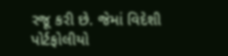રજૂ કરી છે. જેમાં વિદેશી પોર્ટફોલીયો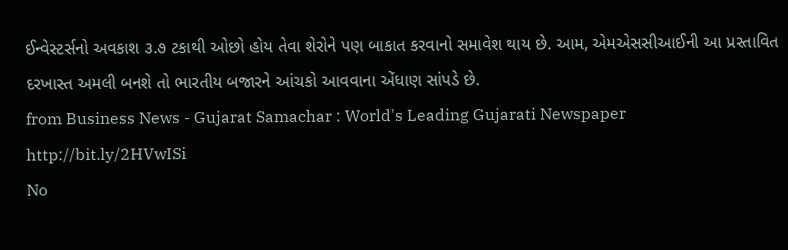ઈન્વેસ્ટર્સનો અવકાશ ૩.૭ ટકાથી ઓછો હોય તેવા શેરોને પણ બાકાત કરવાનો સમાવેશ થાય છે. આમ, એમએસસીઆઈની આ પ્રસ્તાવિત દરખાસ્ત અમલી બનશે તો ભારતીય બજારને આંચકો આવવાના એંધાણ સાંપડે છે.
from Business News - Gujarat Samachar : World's Leading Gujarati Newspaper http://bit.ly/2HVwISi
No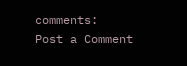comments:
Post a Comment